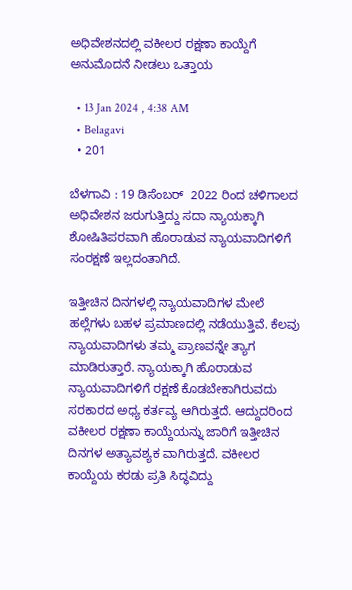ಅಧಿವೇಶನದಲ್ಲಿ ವಕೀಲರ ರಕ್ಷಣಾ ಕಾಯ್ದೆಗೆ ಅನುಮೊದನೆ ನೀಡಲು ಒತ್ತಾಯ

  • 13 Jan 2024 , 4:38 AM
  • Belagavi
  • 201

ಬೆಳಗಾವಿ : 19 ಡಿಸೆಂಬರ್  2022 ರಿಂದ ಚಳಿಗಾಲದ ಅಧಿವೇಶನ ಜರುಗುತ್ತಿದ್ದು ಸದಾ ನ್ಯಾಯಕ್ಕಾಗಿ ಶೋಷಿತಿಪರವಾಗಿ ಹೊರಾಡುವ ನ್ಯಾಯವಾದಿಗಳಿಗೆ ಸಂರಕ್ಷಣೆ ಇಲ್ಲದಂತಾಗಿದೆ.

ಇತ್ತೀಚಿನ ದಿನಗಳಲ್ಲಿ ನ್ಯಾಯವಾದಿಗಳ ಮೇಲೆ ಹಲ್ಲೆಗಳು ಬಹಳ ಪ್ರಮಾಣದಲ್ಲಿ ನಡೆಯುತ್ತಿವೆ. ಕೆಲವು ನ್ಯಾಯವಾದಿಗಳು ತಮ್ಮ ಪ್ರಾಣವನ್ನೇ ತ್ಯಾಗ ಮಾಡಿರುತ್ತಾರೆ. ನ್ಯಾಯಕ್ಕಾಗಿ ಹೊರಾಡುವ ನ್ಯಾಯವಾದಿಗಳಿಗೆ ರಕ್ಷಣೆ ಕೊಡಬೇಕಾಗಿರುವದು ಸರಕಾರದ ಅಧ್ಯ ಕರ್ತವ್ಯ ಆಗಿರುತ್ತದೆ. ಆದ್ದುದರಿಂದ ವಕೀಲರ ರಕ್ಷಣಾ ಕಾಯ್ದೆಯನ್ನು ಜಾರಿಗೆ ಇತ್ತೀಚಿನ ದಿನಗಳ ಅತ್ಯಾವಶ್ಯಕ ವಾಗಿರುತ್ತದೆ. ವಕೀಲರ ಕಾಯ್ದೆಯ ಕರಡು ಪ್ರತಿ ಸಿದ್ಧವಿದ್ದು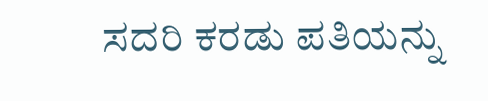ಸದರಿ ಕರಡು ಪತಿಯನ್ನು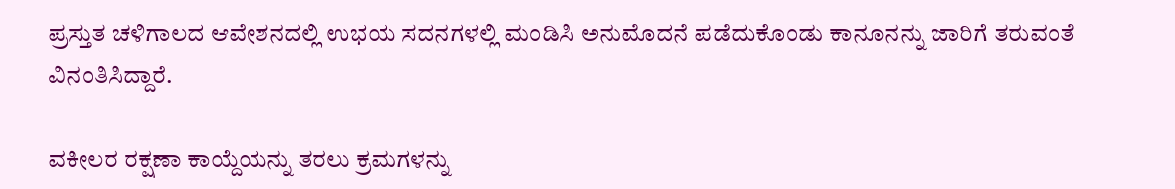ಪ್ರಸ್ತುತ ಚಳಿಗಾಲದ ಆವೇಶನದಲ್ಲಿ ಉಭಯ ಸದನಗಳಲ್ಲಿ ಮಂಡಿಸಿ ಅನುಮೊದನೆ ಪಡೆದುಕೊಂಡು ಕಾನೂನನ್ನು ಜಾರಿಗೆ ತರುವಂತೆ ವಿನಂತಿಸಿದ್ದಾರೆ.

ವಕೀಲರ ರಕ್ಷಣಾ ಕಾಯ್ದೆಯನ್ನು ತರಲು ಕ್ರಮಗಳನ್ನು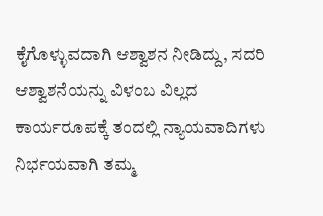ಕೈಗೊಳ್ಳುವದಾಗಿ ಆಶ್ವಾಶನ ನೀಡಿದ್ದು, ಸದರಿ ಆಶ್ವಾಶನೆಯನ್ನು ವಿಳಂಬ ವಿಲ್ಲದ ಕಾರ್ಯರೂಪಕ್ಕೆ ತಂದಲ್ಲಿ ನ್ಯಾಯವಾದಿಗಳು ನಿರ್ಭಯವಾಗಿ ತಮ್ಮ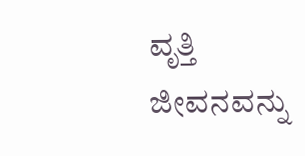ವೃತ್ತಿ ಜೀವನವನ್ನು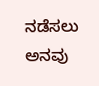ನಡೆಸಲು ಅನವು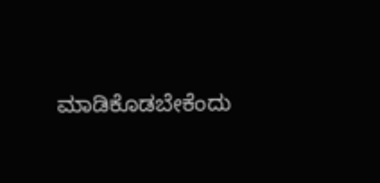ಮಾಡಿಕೊಡಬೇಕೆಂದು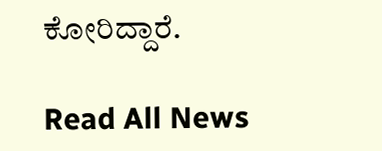ಕೋರಿದ್ದಾರೆ.

Read All News